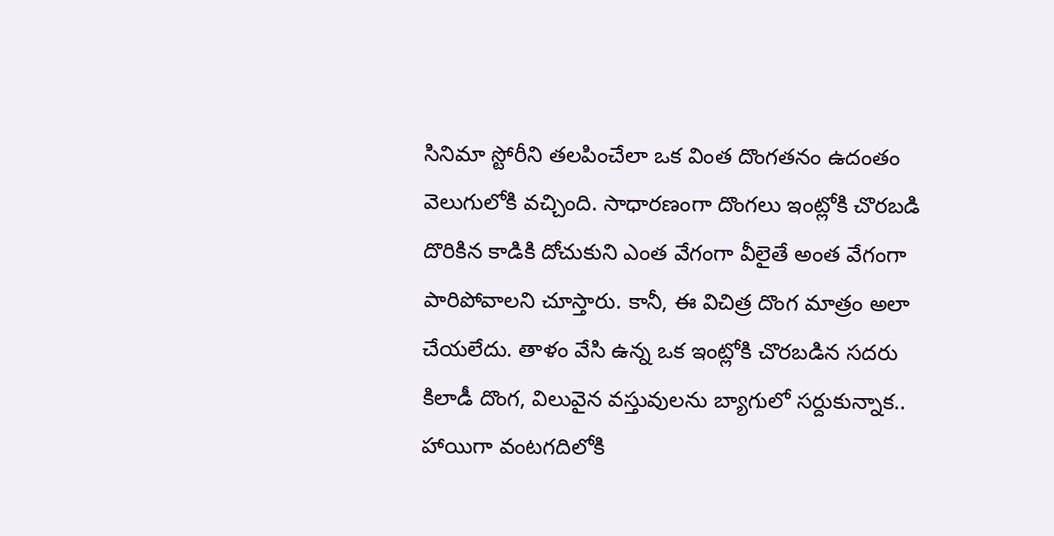సినిమా స్టోరీని తలపించేలా ఒక వింత దొంగతనం ఉదంతం వెలుగులోకి వచ్చింది. సాధారణంగా దొంగలు ఇంట్లోకి చొరబడి దొరికిన కాడికి దోచుకుని ఎంత వేగంగా వీలైతే అంత వేగంగా పారిపోవాలని చూస్తారు. కానీ, ఈ విచిత్ర దొంగ మాత్రం అలా చేయలేదు. తాళం వేసి ఉన్న ఒక ఇంట్లోకి చొరబడిన సదరు కిలాడీ దొంగ, విలువైన వస్తువులను బ్యాగులో సర్దుకున్నాక.. హాయిగా వంటగదిలోకి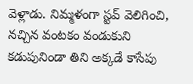వెళ్లాడు. నిమ్మళంగా స్టవ్ వెలిగించి, నచ్చిన వంటకం వండుకుని కడుపునిండా తిని అక్కడే కాసేపు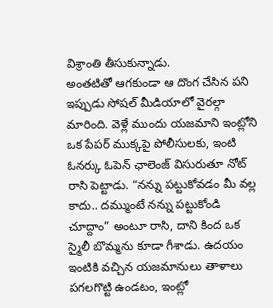విశ్రాంతి తీసుకున్నాడు.
అంతటితో ఆగకుండా ఆ దొంగ చేసిన పని ఇప్పుడు సోషల్ మీడియాలో వైరల్గా మారింది. వెళ్లే ముందు యజమాని ఇంట్లోని ఒక పేపర్ ముక్కపై పోలీసులకు, ఇంటి ఓనర్కు ఓపెన్ ఛాలెంజ్ విసురుతూ నోట్ రాసి పెట్టాడు. “నన్ను పట్టుకోవడం మీ వల్ల కాదు.. దమ్ముంటే నన్ను పట్టుకోండి చూద్దాం” అంటూ రాసి, దాని కింద ఒక స్మైలీ బొమ్మను కూడా గీశాడు. ఉదయం ఇంటికి వచ్చిన యజమానులు తాళాలు పగలగొట్టి ఉండటం, ఇంట్లో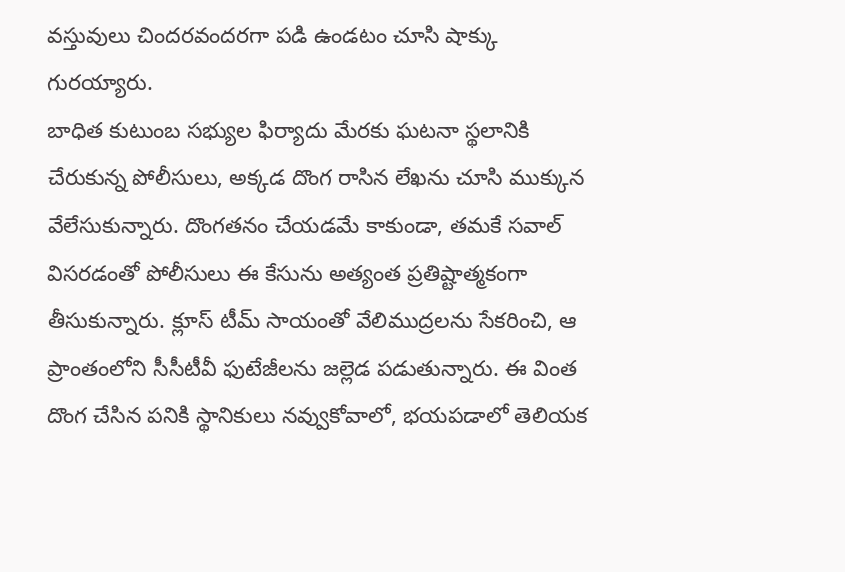వస్తువులు చిందరవందరగా పడి ఉండటం చూసి షాక్కు గురయ్యారు.
బాధిత కుటుంబ సభ్యుల ఫిర్యాదు మేరకు ఘటనా స్థలానికి చేరుకున్న పోలీసులు, అక్కడ దొంగ రాసిన లేఖను చూసి ముక్కున వేలేసుకున్నారు. దొంగతనం చేయడమే కాకుండా, తమకే సవాల్ విసరడంతో పోలీసులు ఈ కేసును అత్యంత ప్రతిష్టాత్మకంగా తీసుకున్నారు. క్లూస్ టీమ్ సాయంతో వేలిముద్రలను సేకరించి, ఆ ప్రాంతంలోని సీసీటీవీ ఫుటేజీలను జల్లెడ పడుతున్నారు. ఈ వింత దొంగ చేసిన పనికి స్థానికులు నవ్వుకోవాలో, భయపడాలో తెలియక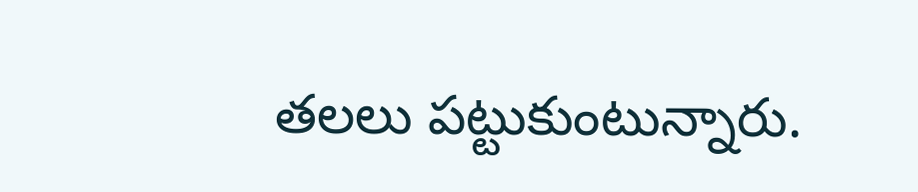తలలు పట్టుకుంటున్నారు.